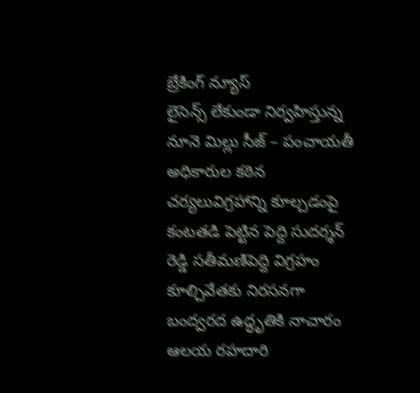బ్రేకింగ్ న్యూస్
లైసెన్స్ లేకుండా నిర్వహిస్తున్న నూనె మిల్లు సీజ్ – పంచాయతీ అధికారుల కఠిన చర్యలువిగ్రహాన్ని కూల్చడంపై కంటతడి పెట్టిన పెద్ది సుదర్శన్ రెడ్డి సతీమణిపెద్ది విగ్రహం కూల్చివేతకు నిరసనగా బంద్వరద ఉద్ధృతికి నాచారం ఆలయ రహదారి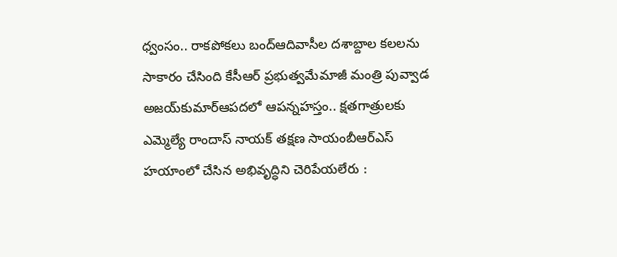ధ్వంసం.. రాకపోకలు బంద్ఆదివాసీల దశాబ్దాల కలలను సాకారం చేసింది కేసీఆర్‌ ప్రభుత్వమేమాజీ మంత్రి పువ్వాడ అజయ్‌కుమార్ఆపదలో ఆపన్నహస్తం.. క్షతగాత్రులకు ఎమ్మెల్యే రాందాస్ నాయక్ తక్షణ సాయంబీఆర్ఎస్ హయాంలో చేసిన అభివృద్ధిని చెరిపేయలేరు :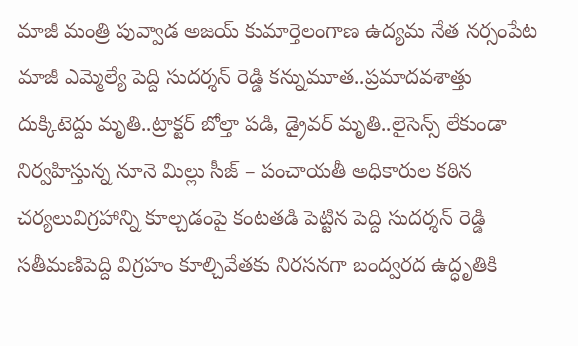మాజీ మంత్రి పువ్వాడ అజయ్ కుమార్తెలంగాణ ఉద్యమ నేత నర్సంపేట మాజీ ఎమ్మెల్యే పెద్ది సుదర్శన్ రెడ్డి కన్నుమూత..ప్రమాదవశాత్తు దుక్కిటెద్దు మృతి..ట్రాక్టర్ బోల్తా పడి, డ్రైవర్ మృతి..లైసెన్స్ లేకుండా నిర్వహిస్తున్న నూనె మిల్లు సీజ్ – పంచాయతీ అధికారుల కఠిన చర్యలువిగ్రహాన్ని కూల్చడంపై కంటతడి పెట్టిన పెద్ది సుదర్శన్ రెడ్డి సతీమణిపెద్ది విగ్రహం కూల్చివేతకు నిరసనగా బంద్వరద ఉద్ధృతికి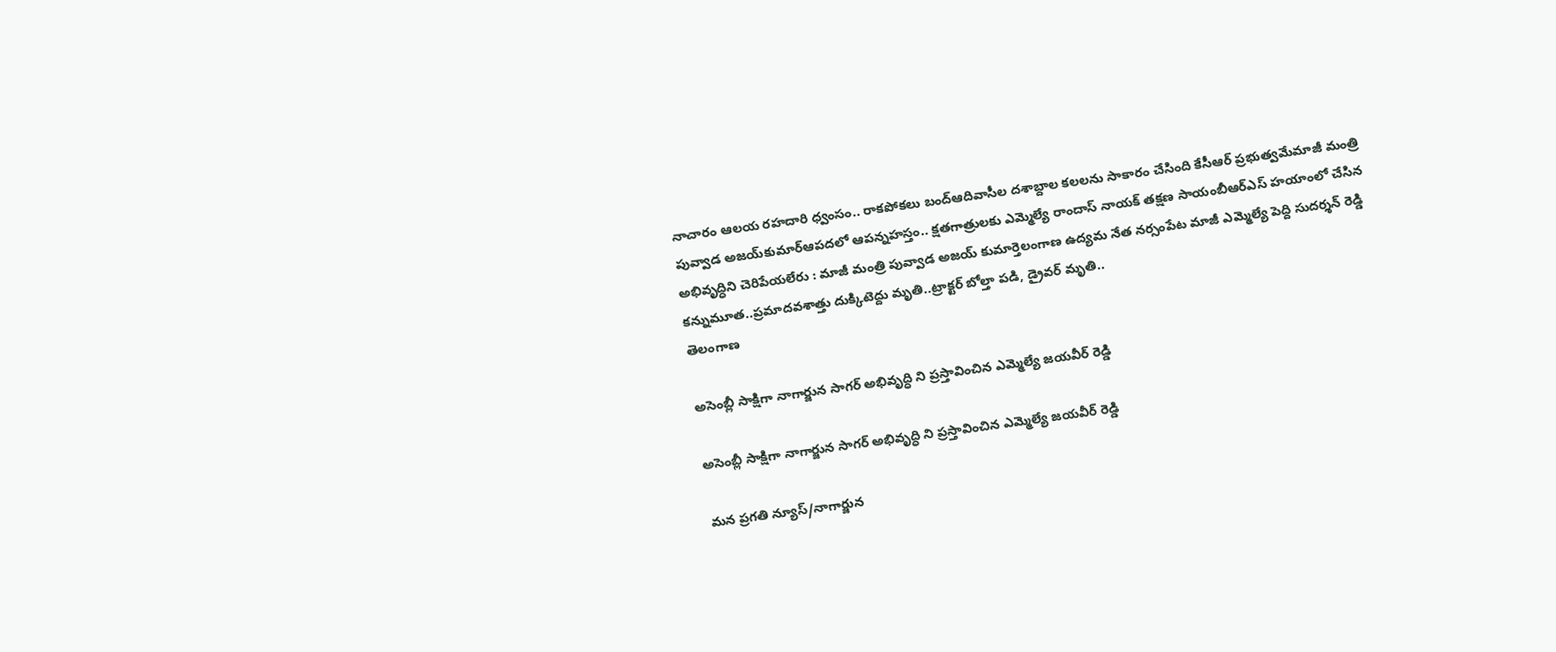నాచారం ఆలయ రహదారి ధ్వంసం.. రాకపోకలు బంద్ఆదివాసీల దశాబ్దాల కలలను సాకారం చేసింది కేసీఆర్‌ ప్రభుత్వమేమాజీ మంత్రి పువ్వాడ అజయ్‌కుమార్ఆపదలో ఆపన్నహస్తం.. క్షతగాత్రులకు ఎమ్మెల్యే రాందాస్ నాయక్ తక్షణ సాయంబీఆర్ఎస్ హయాంలో చేసిన అభివృద్ధిని చెరిపేయలేరు : మాజీ మంత్రి పువ్వాడ అజయ్ కుమార్తెలంగాణ ఉద్యమ నేత నర్సంపేట మాజీ ఎమ్మెల్యే పెద్ది సుదర్శన్ రెడ్డి కన్నుమూత..ప్రమాదవశాత్తు దుక్కిటెద్దు మృతి..ట్రాక్టర్ బోల్తా పడి, డ్రైవర్ మృతి..
తెలంగాణ

అసెంబ్లీ సాక్షిగా నాగార్జున సాగర్ అభివృద్ధి ని ప్రస్తావించిన ఎమ్మెల్యే జయవీర్ రెడ్డి

అసెంబ్లీ సాక్షిగా నాగార్జున సాగర్ అభివృద్ధి ని ప్రస్తావించిన ఎమ్మెల్యే జయవీర్ రెడ్డి

మన ప్రగతి న్యూస్/నాగార్జున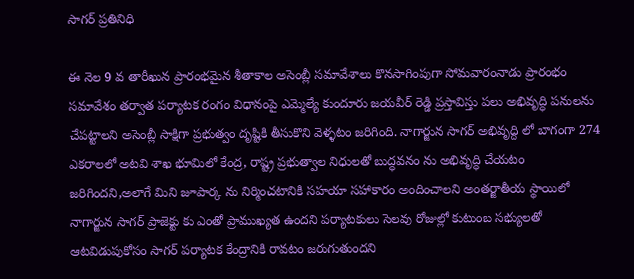సాగర్ ప్రతినిధి

ఈ నెల 9 వ తారీఖున ప్రారంభమైన శీతాకాల అసెంబ్లీ సమావేశాలు కొనసాగింపుగా సోమవారంనాడు ప్రారంభం సమావేశం తర్వాత పర్యాటక రంగం విధానంపై ఎమ్మెల్యే కుందూరు జయవీర్ రెడ్డి ప్రస్తావిస్తు పలు అభివృద్ధి పనులను చేపట్టాలని అసెంబ్లీ సాక్షిగా ప్రభుత్వం దృష్టికి తీసుకొని వెళ్ళటం జరిగింది. నాగార్జున సాగర్ అభివృద్ది లో బాగంగా 274 ఎకరాలలో అటవి శాఖ భూమిలో కేంద్ర, రాష్ట్ర ప్రభుత్వాల నిధులతో బుద్ధవనం ను అభివృద్ధి చేయటం జరిగిందని,అలాగే మిని జూపార్క ను నిర్మించటానికి సహయా సహాకారం అందించాలని అంతర్జాతీయ స్థాయిలో నాగార్జున సాగర్ ప్రాజెక్టు కు ఎంతో ప్రాముఖ్యత ఉందని పర్యాటకులు సెలవు రోజుల్లో కుటుంబ సభ్యులతో ఆటవిడుపుకోసం సాగర్ పర్యాటక కేంద్రానికి రావటం జరుగుతుందని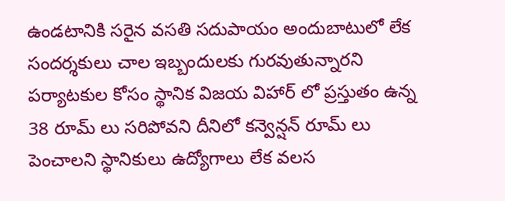ఉండటానికి సరైన వసతి సదుపాయం అందుబాటులో లేక సందర్శకులు చాల ఇబ్బందులకు గురవుతున్నారని పర్యాటకుల కోసం స్థానిక విజయ విహార్ లో ప్రస్తుతం ఉన్న 38 రూమ్ లు సరిపోవని దీనిలో కన్వెన్షన్ రూమ్ లు పెంచాలని స్థానికులు ఉద్యోగాలు లేక వలస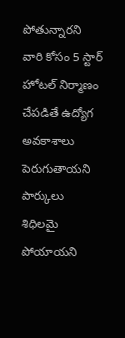పోతున్నారని వారి కోసం 5 స్టార్ హోటల్ నిర్మాణం చేపడితే ఉద్యోగ అవకాశాలు పెరుగుతాయని పార్కులు శిధిలమై పోయాయని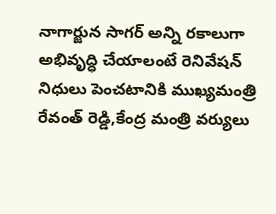నాగార్జున సాగర్ అన్ని రకాలుగా అభివృద్ధి చేయాలంటే రెనివేషన్ నిధులు పెంచటానికి ముఖ్యమంత్రి రేవంత్ రెడ్డి,కేంద్ర మంత్రి వర్యులు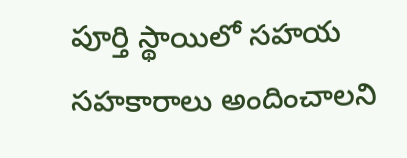పూర్తి స్థాయిలో సహయ సహకారాలు అందించాలని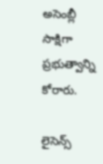అసెంబ్లీ సాక్షిగా ప్రభుత్వాన్ని కోరారు.

లైసెన్స్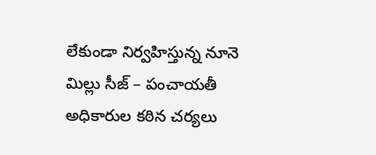లేకుండా నిర్వహిస్తున్న నూనె మిల్లు సీజ్ – పంచాయతీ అధికారుల కఠిన చర్యలు